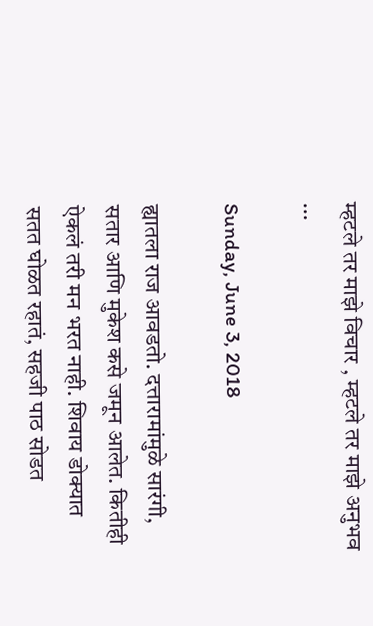म्हटले तर माझे विचार , म्हटले तर माझे अनुभव ...

Sunday, June 3, 2018

ह्यातला राज आवडतो. दत्तारामांमुळे सारंगी, सतार आणि मुकेश कसे जमून आलेत. कितीही ऐकलं तरी मन भरत नाही. शिवाय डोक्यात सतत घोळत रहातं, सहजी पाठ सोडत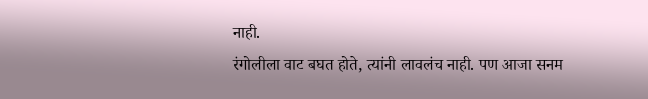नाही.
रंगोलीला वाट बघत होते, त्यांनी लावलंच नाही. पण आजा सनम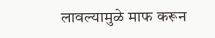लावल्यामुळे माफ करून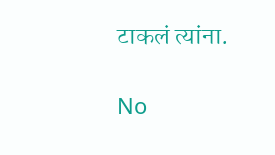टाकलं त्यांना.

No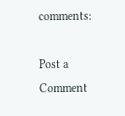comments:

Post a Comment